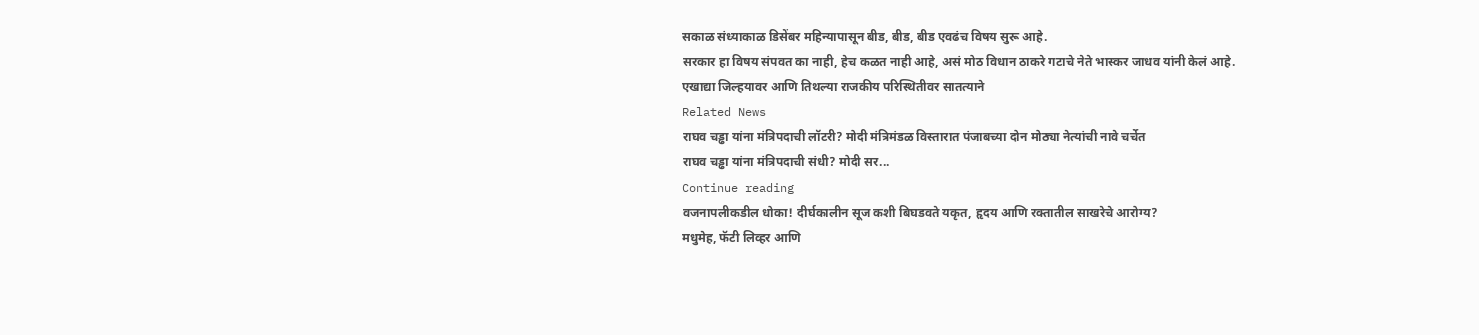सकाळ संध्याकाळ डिसेंबर महिन्यापासून बीड, बीड, बीड एवढंच विषय सुरू आहे.
सरकार हा विषय संपवत का नाही, हेच कळत नाही आहे, असं मोठ विधान ठाकरे गटाचे नेते भास्कर जाधव यांनी केलं आहे.
एखाद्या जिल्हयावर आणि तिथल्या राजकीय परिस्थितीवर सातत्याने
Related News
राघव चड्ढा यांना मंत्रिपदाची लॉटरी? मोदी मंत्रिमंडळ विस्तारात पंजाबच्या दोन मोठ्या नेत्यांची नावे चर्चेत
राघव चड्ढा यांना मंत्रिपदाची संधी? मोदी सर...
Continue reading
वजनापलीकडील धोका! दीर्घकालीन सूज कशी बिघडवते यकृत, हृदय आणि रक्तातील साखरेचे आरोग्य?
मधुमेह, फॅटी लिव्हर आणि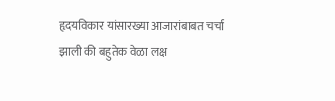हृदयविकार यांसारख्या आजारांबाबत चर्चा झाली की बहुतेक वेळा लक्ष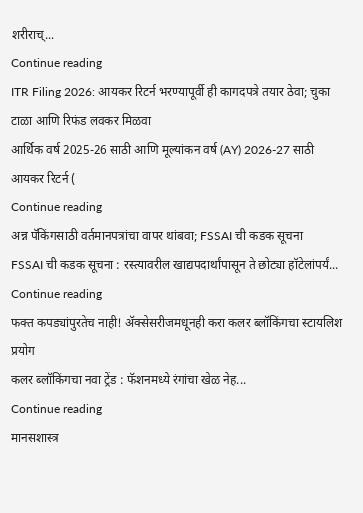शरीराच्...
Continue reading
ITR Filing 2026: आयकर रिटर्न भरण्यापूर्वी ही कागदपत्रे तयार ठेवा; चुका टाळा आणि रिफंड लवकर मिळवा
आर्थिक वर्ष 2025-26 साठी आणि मूल्यांकन वर्ष (AY) 2026-27 साठी आयकर रिटर्न (
Continue reading
अन्न पॅकिंगसाठी वर्तमानपत्रांचा वापर थांबवा; FSSAI ची कडक सूचना
FSSAI ची कडक सूचना : रस्त्यावरील खाद्यपदार्थांपासून ते छोट्या हॉटेलांपर्यं...
Continue reading
फक्त कपड्यांपुरतेच नाही! ॲक्सेसरीजमधूनही करा कलर ब्लॉकिंगचा स्टायलिश प्रयोग
कलर ब्लॉकिंगचा नवा ट्रेंड : फॅशनमध्ये रंगांचा खेळ नेह...
Continue reading
मानसशास्त्र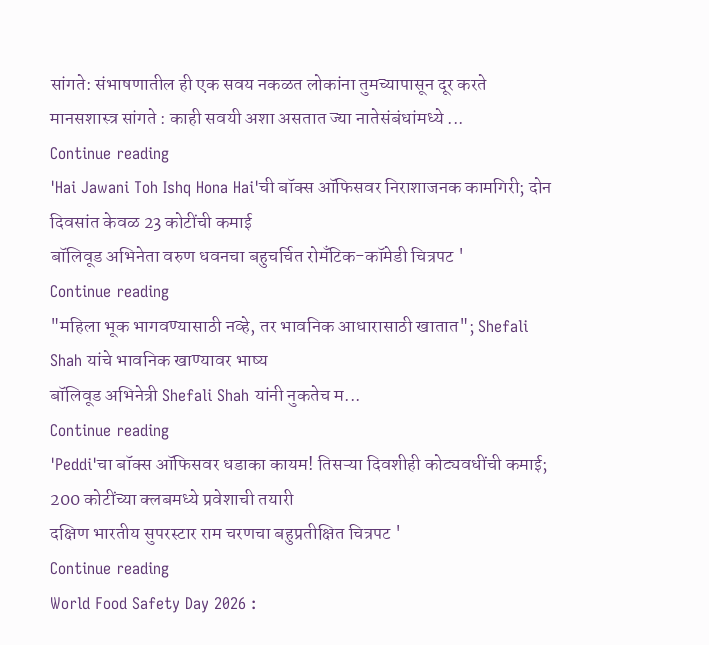सांगते: संभाषणातील ही एक सवय नकळत लोकांना तुमच्यापासून दूर करते
मानसशास्त्र सांगते : काही सवयी अशा असतात ज्या नातेसंबंधांमध्ये ...
Continue reading
'Hai Jawani Toh Ishq Hona Hai'ची बॉक्स ऑफिसवर निराशाजनक कामगिरी; दोन दिवसांत केवळ 23 कोटींची कमाई
बॉलिवूड अभिनेता वरुण धवनचा बहुचर्चित रोमँटिक-कॉमेडी चित्रपट '
Continue reading
"महिला भूक भागवण्यासाठी नव्हे, तर भावनिक आधारासाठी खातात"; Shefali Shah यांचे भावनिक खाण्यावर भाष्य
बॉलिवूड अभिनेत्री Shefali Shah यांनी नुकतेच म...
Continue reading
'Peddi'चा बॉक्स ऑफिसवर धडाका कायम! तिसऱ्या दिवशीही कोट्यवधींची कमाई; 200 कोटींच्या क्लबमध्ये प्रवेशाची तयारी
दक्षिण भारतीय सुपरस्टार राम चरणचा बहुप्रतीक्षित चित्रपट '
Continue reading
World Food Safety Day 2026 :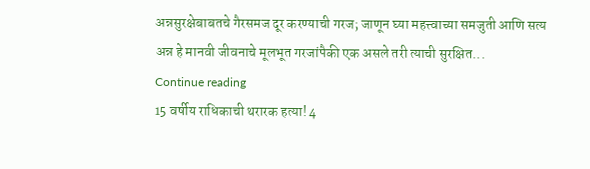अन्नसुरक्षेबाबतचे गैरसमज दूर करण्याची गरज; जाणून घ्या महत्त्वाच्या समजुती आणि सत्य
अन्न हे मानवी जीवनाचे मूलभूत गरजांपैकी एक असले तरी त्याची सुरक्षित...
Continue reading
15 वर्षीय राधिकाची थरारक हत्या! 4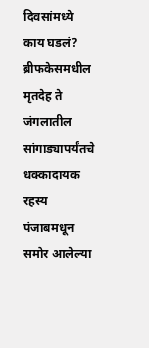दिवसांमध्ये काय घडलं? ब्रीफकेसमधील मृतदेह ते जंगलातील सांगाड्यापर्यंतचे धक्कादायक रहस्य
पंजाबमधून समोर आलेल्या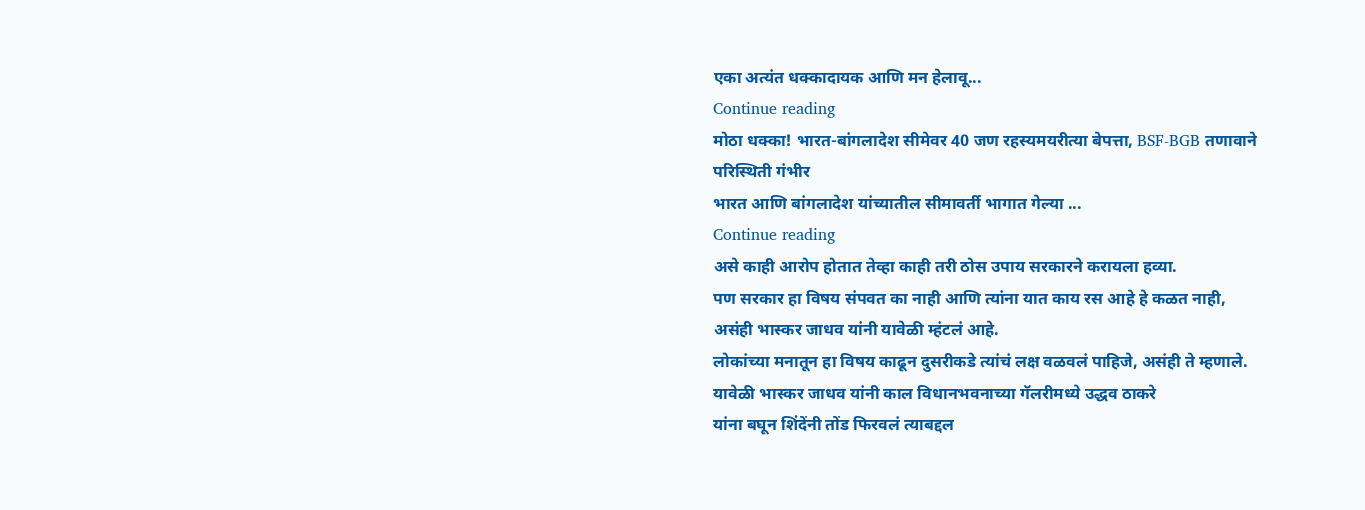एका अत्यंत धक्कादायक आणि मन हेलावू...
Continue reading
मोठा धक्का! भारत-बांगलादेश सीमेवर 40 जण रहस्यमयरीत्या बेपत्ता, BSF-BGB तणावाने परिस्थिती गंभीर
भारत आणि बांगलादेश यांच्यातील सीमावर्ती भागात गेल्या ...
Continue reading
असे काही आरोप होतात तेव्हा काही तरी ठोस उपाय सरकारने करायला हव्या.
पण सरकार हा विषय संपवत का नाही आणि त्यांना यात काय रस आहे हे कळत नाही,
असंही भास्कर जाधव यांनी यावेळी म्हंटलं आहे.
लोकांच्या मनातून हा विषय काढून दुसरीकडे त्यांचं लक्ष वळवलं पाहिजे, असंही ते म्हणाले.
यावेळी भास्कर जाधव यांनी काल विधानभवनाच्या गॅलरीमध्ये उद्धव ठाकरे
यांना बघून शिंदेंनी तोंड फिरवलं त्याबद्दल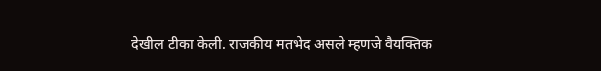देखील टीका केली. राजकीय मतभेद असले म्हणजे वैयक्तिक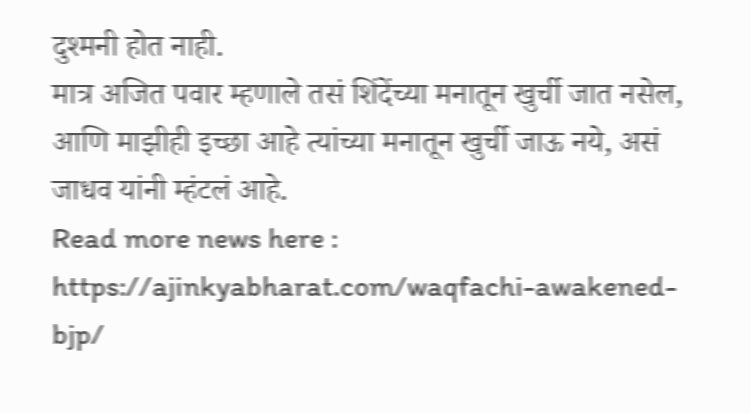दुश्मनी होत नाही.
मात्र अजित पवार म्हणाले तसं शिंदेंच्या मनातून खुर्ची जात नसेल,
आणि माझीही इच्छा आहे त्यांच्या मनातून खुर्ची जाऊ नये, असं जाधव यांनी म्हंटलं आहे.
Read more news here : https://ajinkyabharat.com/waqfachi-awakened-bjp/